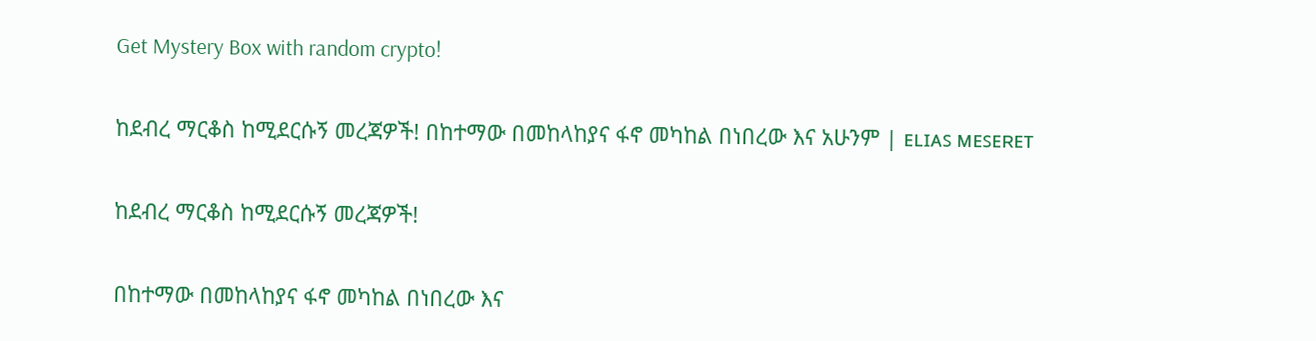Get Mystery Box with random crypto!

ከደብረ ማርቆስ ከሚደርሱኝ መረጃዎች! በከተማው በመከላከያና ፋኖ መካከል በነበረው እና አሁንም | ᴇʟɪᴀꜱ ᴍᴇꜱᴇʀᴇᴛ

ከደብረ ማርቆስ ከሚደርሱኝ መረጃዎች!

በከተማው በመከላከያና ፋኖ መካከል በነበረው እና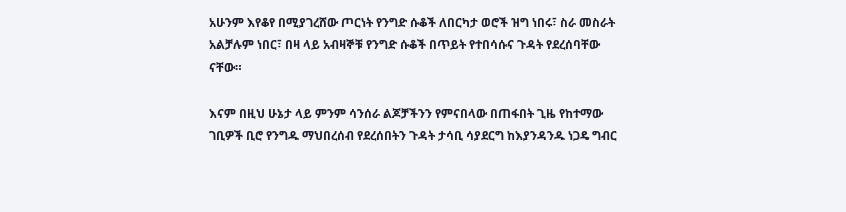አሁንም እየቆየ በሚያገረሸው ጦርነት የንግድ ሱቆች ለበርካታ ወሮች ዝግ ነበሩ፣ ስራ መስራት አልቻሉም ነበር፣ በዛ ላይ አብዛኞቹ የንግድ ሱቆች በጥይት የተበሳሱና ጉዳት የደረሰባቸው ናቸው።

እናም በዚህ ሁኔታ ላይ ምንም ሳንሰራ ልጆቻችንን የምናበላው በጠፋበት ጊዜ የከተማው ገቢዎች ቢሮ የንግዱ ማህበረሰብ የደረሰበትን ጉዳት ታሳቢ ሳያደርግ ከእያንዳንዱ ነጋዴ ግብር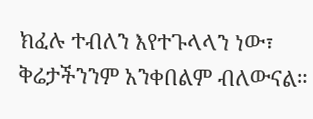ክፈሉ ተብለን እየተጉላላን ነው፣ ቅሬታችንንም አንቀበልም ብለውናል።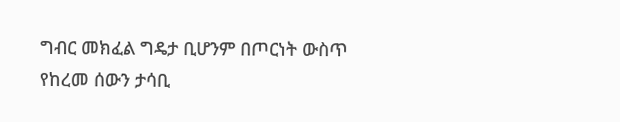ግብር መክፈል ግዴታ ቢሆንም በጦርነት ውስጥ የከረመ ሰውን ታሳቢ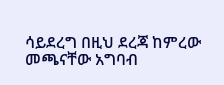ሳይደረግ በዚህ ደረጃ ከምረው መጫናቸው አግባብ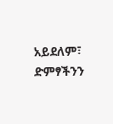አይደለም፣ ድምፃችንን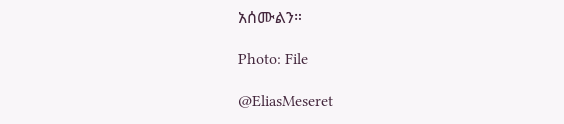አሰሙልን።

Photo: File

@EliasMeseret